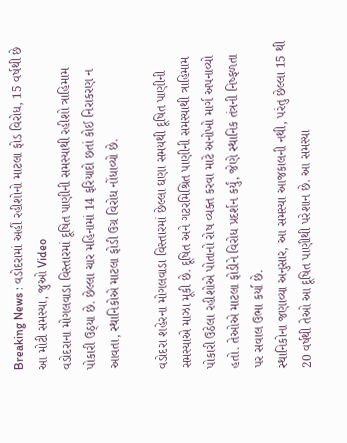Breaking News : વડોદરામાં અહીં રહીશોનો માટલા ફોડ વિરોધ, 15 વર્ષથી છે આ મોટી સમસ્યા, જુઓ Video
વડોદરાના મોગલવાડા વિસ્તારમાં દૂષિત પાણીની સમસ્યાથી રહીશો ત્રાહિમામ પોકારી ઉઠ્યા છે. છેલ્લા ચાર મહિનામાં 14 ફરિયાદો છતાં કોઈ નિરાકરણ ન આવતા, સ્થાનિકોએ માટલા ફોડી ઉગ્ર વિરોધ નોંધાવ્યો છે.

વડોદરા શહેરના મોગલવાડા વિસ્તારમાં છેલ્લા ઘણા સમયથી દૂષિત પાણીની સમસ્યાએ માઝા મૂકી છે. દૂષિત અને ગટરમિશ્રિત પાણીની સમસ્યાથી ત્રાહિમામ પોકારી ઉઠેલા રહીશોએ પોતાનો રોષ વ્યક્ત કરવા માટે અનોખો માર્ગ અપનાવ્યો હતો. તેઓએ માટલા ફોડીને વિરોધ પ્રદર્શન કર્યું, જેણે સ્થાનિક તંત્રની નિષ્ફળતા પર સવાલ ઉભા કર્યા છે.
સ્થાનિકોના જણાવ્યા અનુસાર, આ સમસ્યા આજકાલની નથી, પરંતુ છેલ્લા 15 થી 20 વર્ષથી તેઓ આ દૂષિત પાણીથી પરેશાન છે. આ સમસ્યા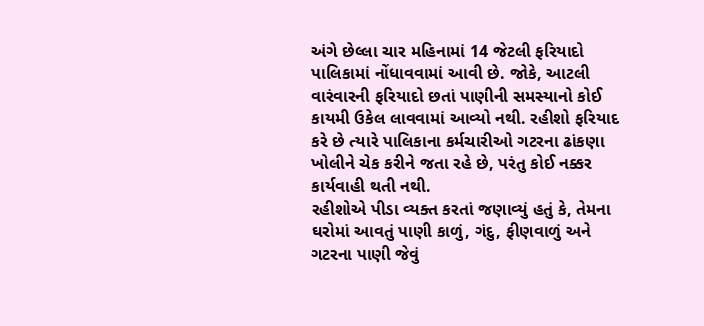અંગે છેલ્લા ચાર મહિનામાં 14 જેટલી ફરિયાદો પાલિકામાં નોંધાવવામાં આવી છે. જોકે, આટલી વારંવારની ફરિયાદો છતાં પાણીની સમસ્યાનો કોઈ કાયમી ઉકેલ લાવવામાં આવ્યો નથી. રહીશો ફરિયાદ કરે છે ત્યારે પાલિકાના કર્મચારીઓ ગટરના ઢાંકણા ખોલીને ચેક કરીને જતા રહે છે, પરંતુ કોઈ નક્કર કાર્યવાહી થતી નથી.
રહીશોએ પીડા વ્યક્ત કરતાં જણાવ્યું હતું કે, તેમના ઘરોમાં આવતું પાણી કાળું, ગંદુ, ફીણવાળું અને ગટરના પાણી જેવું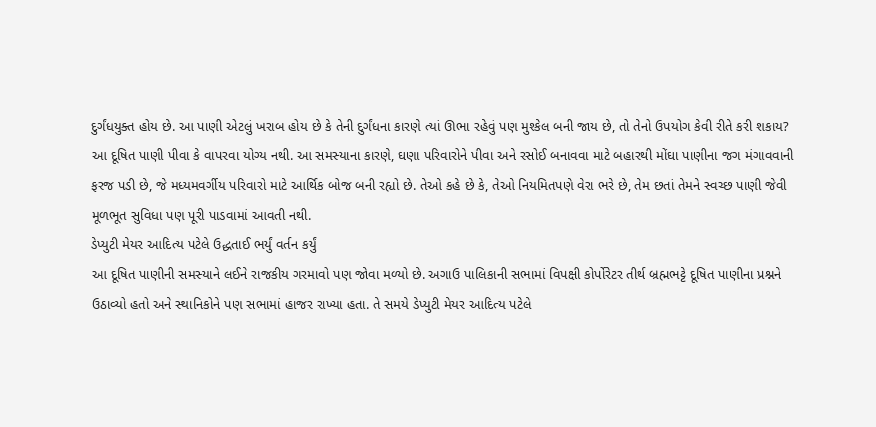દુર્ગંધયુક્ત હોય છે. આ પાણી એટલું ખરાબ હોય છે કે તેની દુર્ગંધના કારણે ત્યાં ઊભા રહેવું પણ મુશ્કેલ બની જાય છે, તો તેનો ઉપયોગ કેવી રીતે કરી શકાય? આ દૂષિત પાણી પીવા કે વાપરવા યોગ્ય નથી. આ સમસ્યાના કારણે, ઘણા પરિવારોને પીવા અને રસોઈ બનાવવા માટે બહારથી મોંઘા પાણીના જગ મંગાવવાની ફરજ પડી છે, જે મધ્યમવર્ગીય પરિવારો માટે આર્થિક બોજ બની રહ્યો છે. તેઓ કહે છે કે, તેઓ નિયમિતપણે વેરા ભરે છે, તેમ છતાં તેમને સ્વચ્છ પાણી જેવી મૂળભૂત સુવિધા પણ પૂરી પાડવામાં આવતી નથી.
ડેપ્યુટી મેયર આદિત્ય પટેલે ઉદ્ધતાઈ ભર્યું વર્તન કર્યું
આ દૂષિત પાણીની સમસ્યાને લઈને રાજકીય ગરમાવો પણ જોવા મળ્યો છે. અગાઉ પાલિકાની સભામાં વિપક્ષી કોર્પોરેટર તીર્થ બ્રહ્મભટ્ટે દૂષિત પાણીના પ્રશ્નને ઉઠાવ્યો હતો અને સ્થાનિકોને પણ સભામાં હાજર રાખ્યા હતા. તે સમયે ડેપ્યુટી મેયર આદિત્ય પટેલે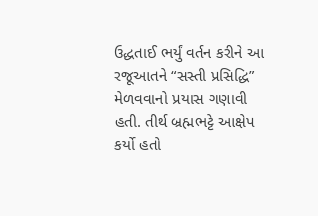ઉદ્ધતાઈ ભર્યું વર્તન કરીને આ રજૂઆતને “સસ્તી પ્રસિદ્ધિ” મેળવવાનો પ્રયાસ ગણાવી હતી. તીર્થ બ્રહ્મભટ્ટે આક્ષેપ કર્યો હતો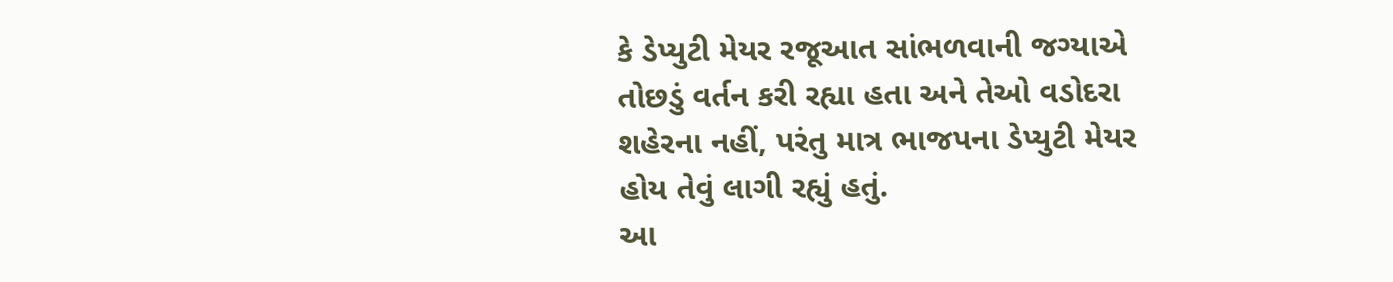કે ડેપ્યુટી મેયર રજૂઆત સાંભળવાની જગ્યાએ તોછડું વર્તન કરી રહ્યા હતા અને તેઓ વડોદરા શહેરના નહીં, પરંતુ માત્ર ભાજપના ડેપ્યુટી મેયર હોય તેવું લાગી રહ્યું હતું.
આ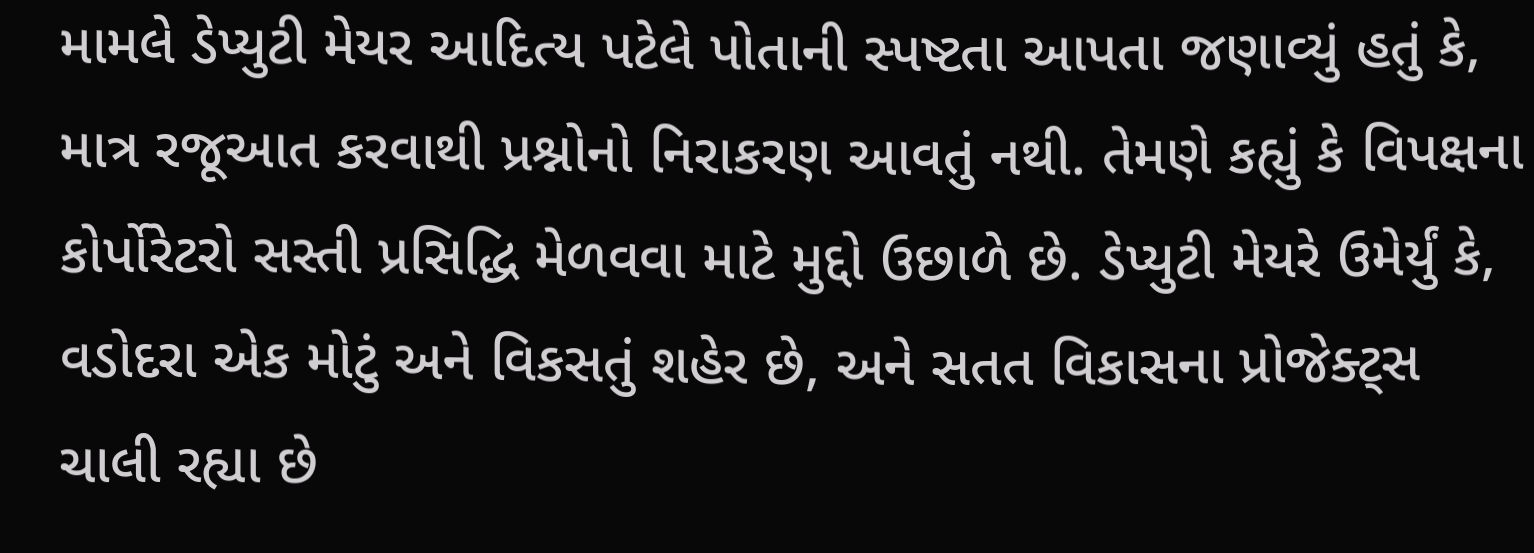મામલે ડેપ્યુટી મેયર આદિત્ય પટેલે પોતાની સ્પષ્ટતા આપતા જણાવ્યું હતું કે, માત્ર રજૂઆત કરવાથી પ્રશ્નોનો નિરાકરણ આવતું નથી. તેમણે કહ્યું કે વિપક્ષના કોર્પોરેટરો સસ્તી પ્રસિદ્ધિ મેળવવા માટે મુદ્દો ઉછાળે છે. ડેપ્યુટી મેયરે ઉમેર્યું કે, વડોદરા એક મોટું અને વિકસતું શહેર છે, અને સતત વિકાસના પ્રોજેક્ટ્સ ચાલી રહ્યા છે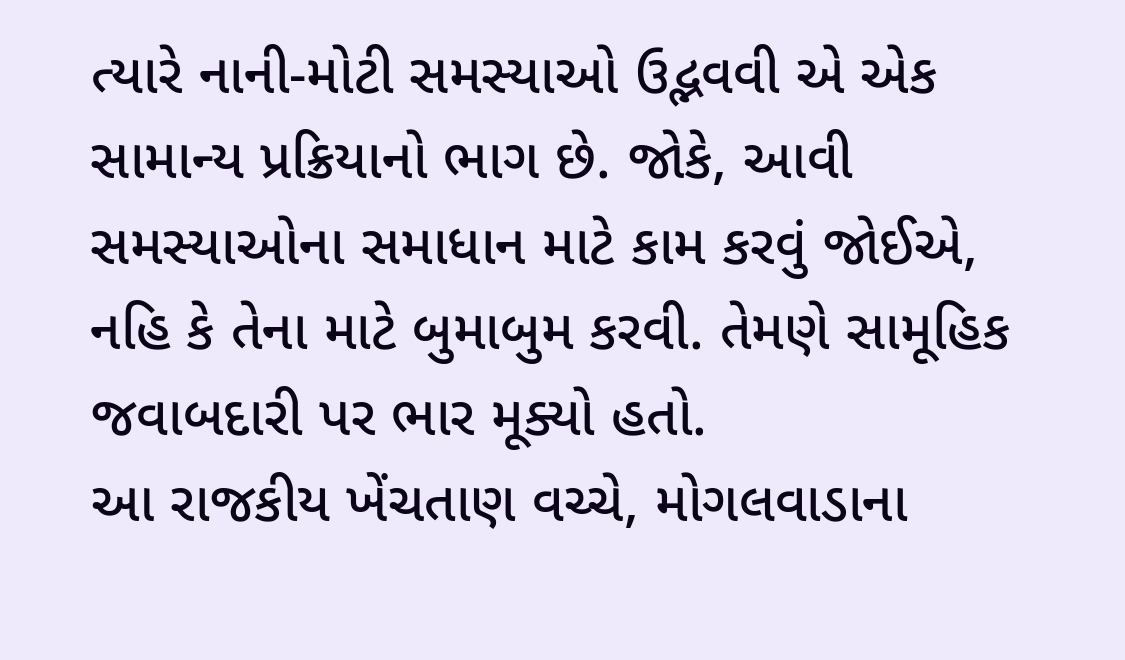ત્યારે નાની-મોટી સમસ્યાઓ ઉદ્ભવવી એ એક સામાન્ય પ્રક્રિયાનો ભાગ છે. જોકે, આવી સમસ્યાઓના સમાધાન માટે કામ કરવું જોઈએ, નહિ કે તેના માટે બુમાબુમ કરવી. તેમણે સામૂહિક જવાબદારી પર ભાર મૂક્યો હતો.
આ રાજકીય ખેંચતાણ વચ્ચે, મોગલવાડાના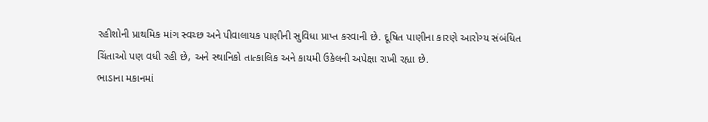રહીશોની પ્રાથમિક માંગ સ્વચ્છ અને પીવાલાયક પાણીની સુવિધા પ્રાપ્ત કરવાની છે. દૂષિત પાણીના કારણે આરોગ્ય સંબંધિત ચિંતાઓ પણ વધી રહી છે, અને સ્થાનિકો તાત્કાલિક અને કાયમી ઉકેલની અપેક્ષા રાખી રહ્યા છે.
ભાડાના મકાનમાં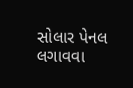સોલાર પેનલ લગાવવા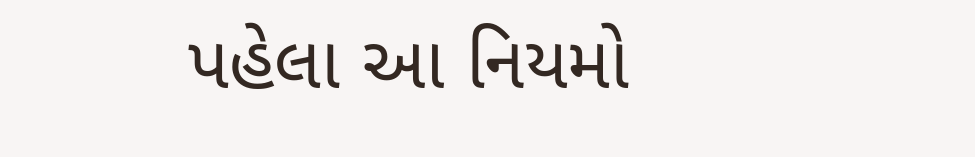પહેલા આ નિયમો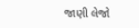જાણી લેજો